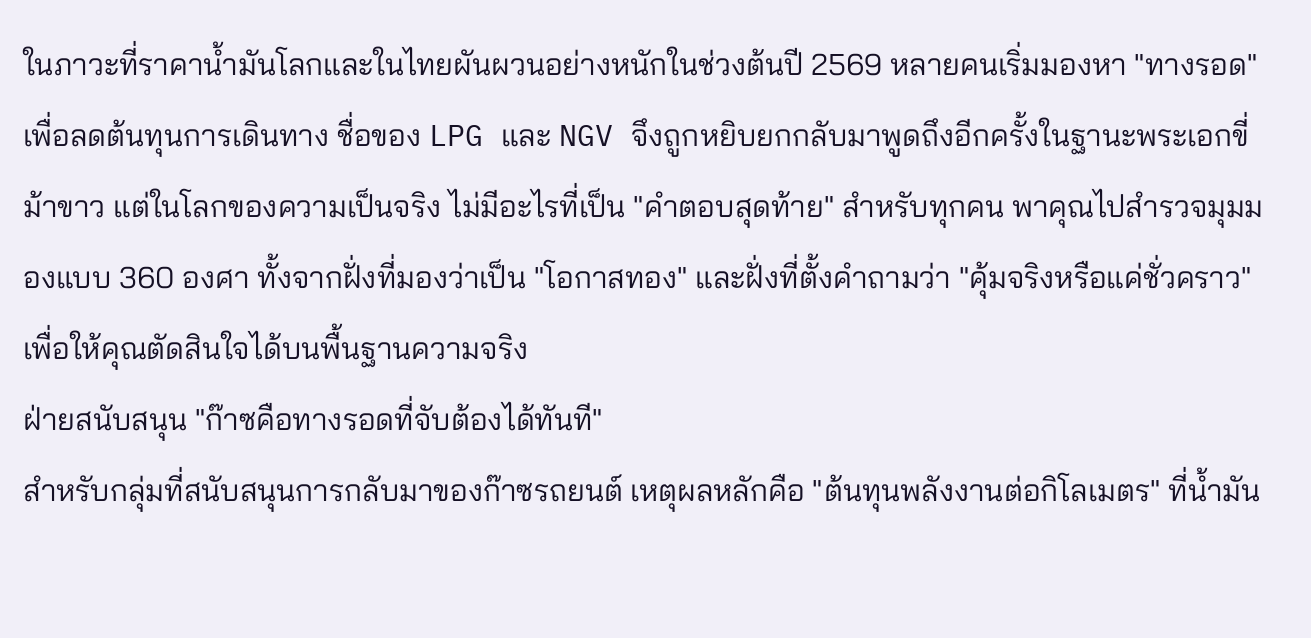ในภาวะที่ราคาน้ำมันโลกและในไทยผันผวนอย่างหนักในช่วงต้นปี 2569 หลายคนเริ่มมองหา "ทางรอด" เพื่อลดต้นทุนการเดินทาง ชื่อของ LPG และ NGV จึงถูกหยิบยกกลับมาพูดถึงอีกครั้งในฐานะพระเอกขี่ม้าขาว แต่ในโลกของความเป็นจริง ไม่มีอะไรที่เป็น "คำตอบสุดท้าย" สำหรับทุกคน พาคุณไปสำรวจมุมมองแบบ 360 องศา ทั้งจากฝั่งที่มองว่าเป็น "โอกาสทอง" และฝั่งที่ตั้งคำถามว่า "คุ้มจริงหรือแค่ชั่วคราว" เพื่อให้คุณตัดสินใจได้บนพื้นฐานความจริง
ฝ่ายสนับสนุน "ก๊าซคือทางรอดที่จับต้องได้ทันที"
สำหรับกลุ่มที่สนับสนุนการกลับมาของก๊าซรถยนต์ เหตุผลหลักคือ "ต้นทุนพลังงานต่อกิโลเมตร" ที่น้ำมัน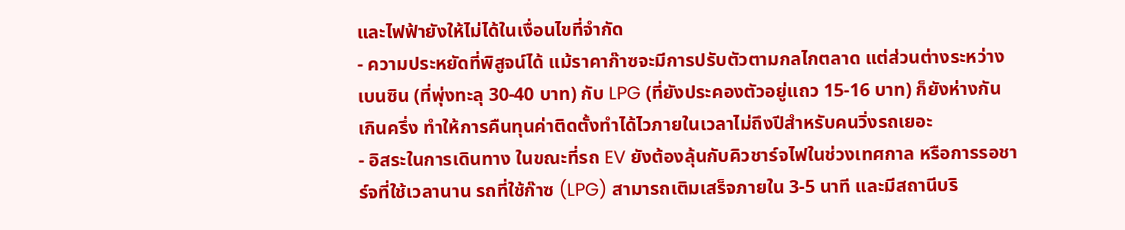และไฟฟ้ายังให้ไม่ได้ในเงื่อนไขที่จำกัด
- ความประหยัดที่พิสูจน์ได้ แม้ราคาก๊าซจะมีการปรับตัวตามกลไกตลาด แต่ส่วนต่างระหว่างเบนซิน (ที่พุ่งทะลุ 30-40 บาท) กับ LPG (ที่ยังประคองตัวอยู่แถว 15-16 บาท) ก็ยังห่างกันเกินครึ่ง ทำให้การคืนทุนค่าติดตั้งทำได้ไวภายในเวลาไม่ถึงปีสำหรับคนวิ่งรถเยอะ
- อิสระในการเดินทาง ในขณะที่รถ EV ยังต้องลุ้นกับคิวชาร์จไฟในช่วงเทศกาล หรือการรอชาร์จที่ใช้เวลานาน รถที่ใช้ก๊าซ (LPG) สามารถเติมเสร็จภายใน 3-5 นาที และมีสถานีบริ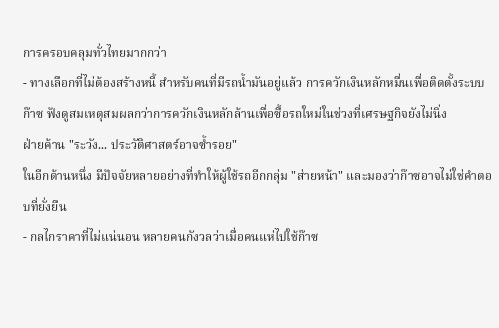การครอบคลุมทั่วไทยมากกว่า
- ทางเลือกที่ไม่ต้องสร้างหนี้ สำหรับคนที่มีรถน้ำมันอยู่แล้ว การควักเงินหลักหมื่นเพื่อติดตั้งระบบก๊าซ ฟังดูสมเหตุสมผลกว่าการควักเงินหลักล้านเพื่อซื้อรถใหม่ในช่วงที่เศรษฐกิจยังไม่นิ่ง
ฝ่ายค้าน "ระวัง... ประวัติศาสตร์อาจซ้ำรอย"
ในอีกด้านหนึ่ง มีปัจจัยหลายอย่างที่ทำให้ผู้ใช้รถอีกกลุ่ม "ส่ายหน้า" และมองว่าก๊าซอาจไม่ใช่คำตอบที่ยั่งยืน
- กลไกราคาที่ไม่แน่นอน หลายคนกังวลว่าเมื่อคนแห่ไปใช้ก๊าซ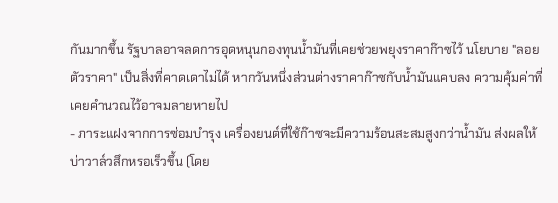กันมากขึ้น รัฐบาลอาจลดการอุดหนุนกองทุนน้ำมันที่เคยช่วยพยุงราคาก๊าซไว้ นโยบาย "ลอยตัวราคา" เป็นสิ่งที่คาดเดาไม่ได้ หากวันหนึ่งส่วนต่างราคาก๊าซกับน้ำมันแคบลง ความคุ้มค่าที่เคยคำนวณไว้อาจมลายหายไป
- ภาระแฝงจากการซ่อมบำรุง เครื่องยนต์ที่ใช้ก๊าซจะมีความร้อนสะสมสูงกว่าน้ำมัน ส่งผลให้บ่าวาล์วสึกหรอเร็วขึ้น (โดย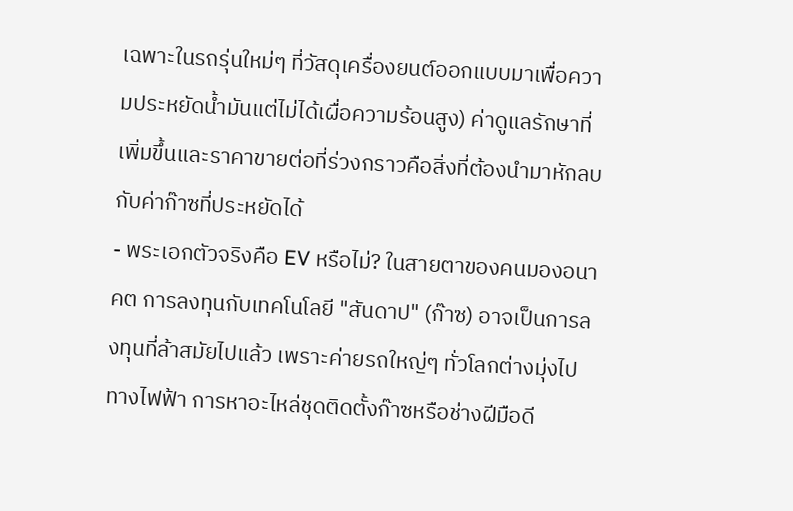เฉพาะในรถรุ่นใหม่ๆ ที่วัสดุเครื่องยนต์ออกแบบมาเพื่อความประหยัดน้ำมันแต่ไม่ได้เผื่อความร้อนสูง) ค่าดูแลรักษาที่เพิ่มขึ้นและราคาขายต่อที่ร่วงกราวคือสิ่งที่ต้องนำมาหักลบกับค่าก๊าซที่ประหยัดได้
- พระเอกตัวจริงคือ EV หรือไม่? ในสายตาของคนมองอนาคต การลงทุนกับเทคโนโลยี "สันดาป" (ก๊าซ) อาจเป็นการลงทุนที่ล้าสมัยไปแล้ว เพราะค่ายรถใหญ่ๆ ทั่วโลกต่างมุ่งไปทางไฟฟ้า การหาอะไหล่ชุดติดตั้งก๊าซหรือช่างฝีมือดี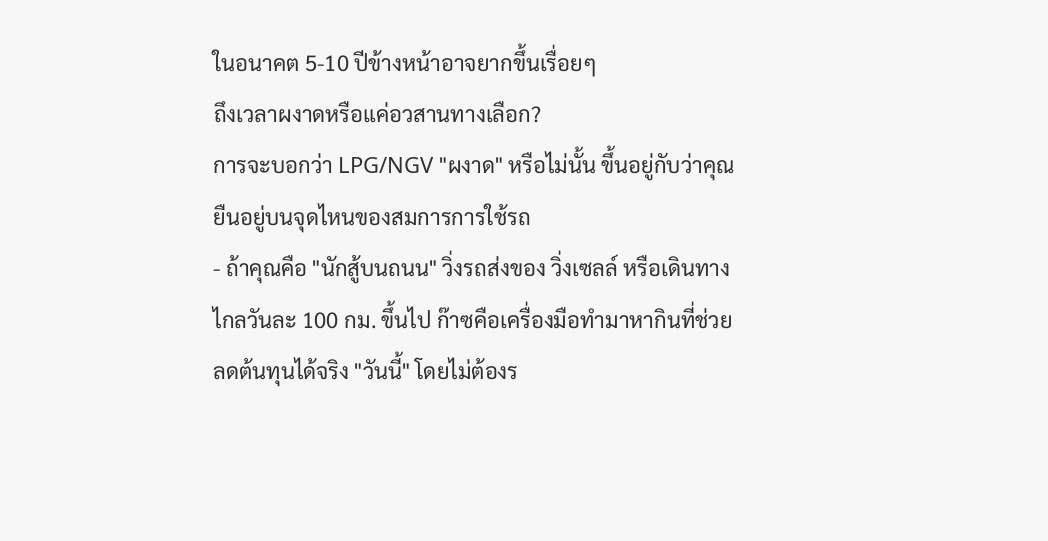ในอนาคต 5-10 ปีข้างหน้าอาจยากขึ้นเรื่อยๆ
ถึงเวลาผงาดหรือแค่อวสานทางเลือก?
การจะบอกว่า LPG/NGV "ผงาด" หรือไม่นั้น ขึ้นอยู่กับว่าคุณยืนอยู่บนจุดไหนของสมการการใช้รถ
- ถ้าคุณคือ "นักสู้บนถนน" วิ่งรถส่งของ วิ่งเซลล์ หรือเดินทางไกลวันละ 100 กม. ขึ้นไป ก๊าซคือเครื่องมือทำมาหากินที่ช่วยลดต้นทุนได้จริง "วันนี้" โดยไม่ต้องร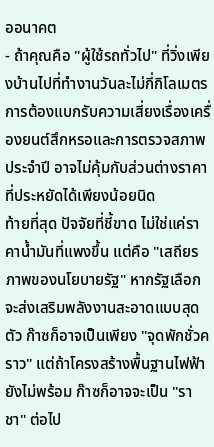ออนาคต
- ถ้าคุณคือ "ผู้ใช้รถทั่วไป" ที่วิ่งเพียงบ้านไปที่ทำงานวันละไม่กี่กิโลเมตร การต้องแบกรับความเสี่ยงเรื่องเครื่องยนต์สึกหรอและการตรวจสภาพประจำปี อาจไม่คุ้มกับส่วนต่างราคาที่ประหยัดได้เพียงน้อยนิด
ท้ายที่สุด ปัจจัยที่ชี้ขาด ไม่ใช่แค่ราคาน้ำมันที่แพงขึ้น แต่คือ "เสถียรภาพของนโยบายรัฐ" หากรัฐเลือกจะส่งเสริมพลังงานสะอาดแบบสุดตัว ก๊าซก็อาจเป็นเพียง "จุดพักชั่วคราว" แต่ถ้าโครงสร้างพื้นฐานไฟฟ้ายังไม่พร้อม ก๊าซก็อาจจะเป็น "ราชา" ต่อไป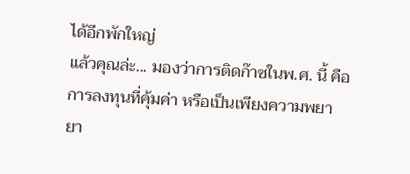ได้อีกพักใหญ่
แล้วคุณล่ะ... มองว่าการติดก๊าซในพ.ศ. นี้ คือการลงทุนที่คุ้มค่า หรือเป็นเพียงความพยายา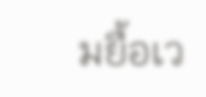มยื้อเว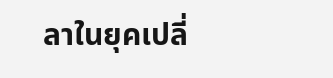ลาในยุคเปลี่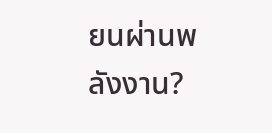ยนผ่านพลังงาน?